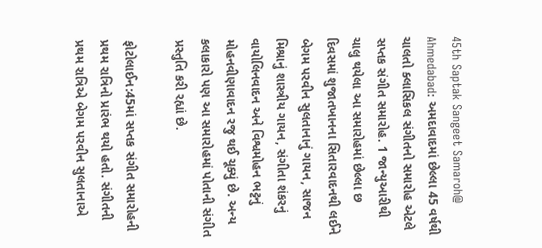45th Saptak Sangeet Samaroh@ Ahmedabad: અમદાવાદમાં છેલ્લા 45 વર્ષથી ચાલતો ક્લાસિકલ સંગીતનો સમારોહ એટલે સપ્તક સંગીત સમારોહ. 1 જાન્યુઆરીથી ચાલુ થયેલા આ સમારોહમાં છેલ્લા છ દિવસમાં શુજાતખાનના સિતારવાદનથી લઈને બેગમ પરવીન સુલતાનાનું ગાયન, સાજન મિશ્રાનું શાસ્ત્રીય ગાયન, સંગીતા શંકરનું વાયોલિનવાદન અને વિશ્વમોહન ભટ્ટનું મોહનવીણાવાદન રજુ થઈ ચૂક્યું છે. અન્ય કલાકારો પણ આ સમારોહમાં પોતાની સંગીત પ્રસ્તુતિ કરી રહ્યાં છે.

ફોટોલાઈન:45માં સપ્તક સંગીત સમારોહની પ્રથમ રાત્રિનો પ્રારંભ થયો હતો. સંગીતની પ્રથમ રાત્રિએ બેગમ પરવીન સુલતાનાએ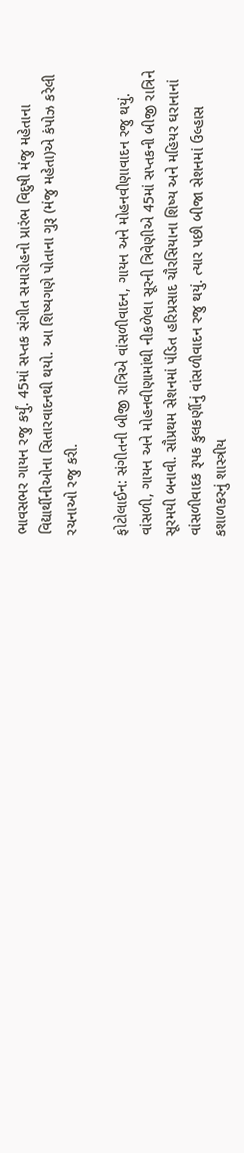ભાવસભર ગાયન રજુ કર્યું. 45માં સપ્તક સંગીત સમારોહનો પ્રારંભ વિદુષી મંજુ મહેતાના વિદ્યાર્થીનીઓના સિતારવાદનથી થયો. આ શિષ્યગણે પોતાના ગુરૂ (મંજુ મહેતા)એ કંપોઝ કરેલી રચનાઓ રજુ કરી.

ફોટોલાઈન: સંગીતની બીજી રાત્રિએ વાંસળીવાદન, ગાયન અને મોહનવીણાવાદન રજુ થયું. વાંસળી, ગાયન અને મોહનવીણામાંથી નીકળેલા સૂરની ત્રિવેણીએ 45માં સપ્તકની બીજી રાત્રિને સૂરમયી બનાવી. સૌપ્રથમ સેશનમાં પંડિત હરિપ્રસાદ ચૌરસિયાના શિષ્ય અને મહિયર ઘરાનાનાં વાંસળીવાદક રૂપક કુલકર્ણીનું વાંસળીવાદન રજુ થયું. ત્યાર પછી બીજા સેશનમાં ઉલ્હાસ કશાળકરનું શાસ્ત્રીય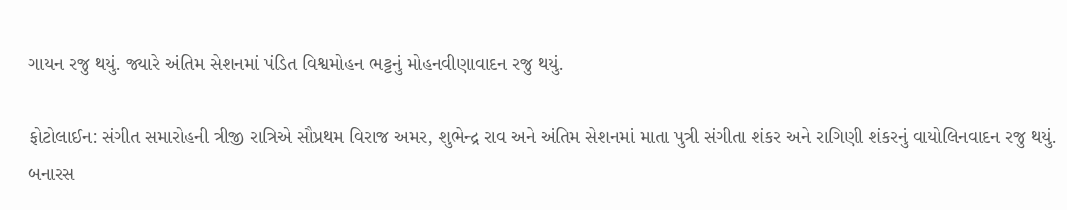ગાયન રજુ થયું. જ્યારે અંતિમ સેશનમાં પંડિત વિશ્વમોહન ભટ્ટનું મોહનવીણાવાદન રજુ થયું.

ફોટોલાઈન: સંગીત સમારોહની ત્રીજી રાત્રિએ સૌપ્રથમ વિરાજ અમર, શુભેન્દ્ર રાવ અને અંતિમ સેશનમાં માતા પુત્રી સંગીતા શંકર અને રાગિણી શંકરનું વાયોલિનવાદન રજુ થયું. બનારસ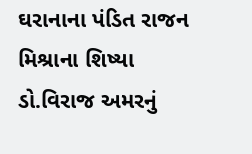ઘરાનાના પંડિત રાજન મિશ્રાના શિષ્યા ડો.વિરાજ અમરનું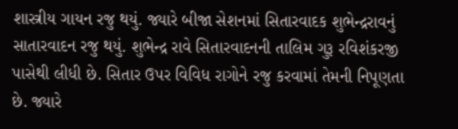શાસ્ત્રીય ગાયન રજુ થયું. જ્યારે બીજા સેશનમાં સિતારવાદક શુભેન્દ્રરાવનું સાતારવાદન રજુ થયું. શુભેન્દ્ર રાવે સિતારવાદનની તાલિમ ગુરૂ રવિશંકરજી પાસેથી લીધી છે. સિતાર ઉપર વિવિધ રાગોને રજુ કરવામાં તેમની નિપૂણતા છે. જ્યારે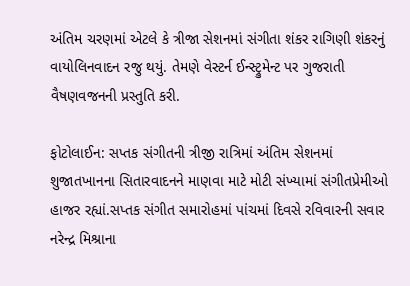અંતિમ ચરણમાં એટલે કે ત્રીજા સેશનમાં સંગીતા શંકર રાગિણી શંકરનું વાયોલિનવાદન રજુ થયું. તેમણે વેસ્ટર્ન ઈન્સ્ટ્રુમેન્ટ પર ગુજરાતી વૈષણવજનની પ્રસ્તુતિ કરી.

ફોટોલાઈન: સપ્તક સંગીતની ત્રીજી રાત્રિમાં અંતિમ સેશનમાં શુજાતખાનના સિતારવાદનને માણવા માટે મોટી સંખ્યામાં સંગીતપ્રેમીઓ હાજર રહ્યાં.સપ્તક સંગીત સમારોહમાં પાંચમાં દિવસે રવિવારની સવાર નરેન્દ્ર મિશ્રાના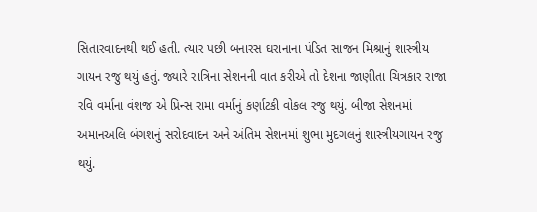સિતારવાદનથી થઈ હતી. ત્યાર પછી બનારસ ઘરાનાના પંડિત સાજન મિશ્રાનું શાસ્ત્રીય ગાયન રજુ થયું હતું. જ્યારે રાત્રિના સેશનની વાત કરીએ તો દેશના જાણીતા ચિત્રકાર રાજા રવિ વર્માના વંશજ એ પ્રિન્સ રામા વર્માનું કર્ણાટકી વોકલ રજુ થયું. બીજા સેશનમાં અમાનઅલિ બંગશનું સરોદવાદન અને અંતિમ સેશનમાં શુભા મુદગલનું શાસ્ત્રીયગાયન રજુ થયું.